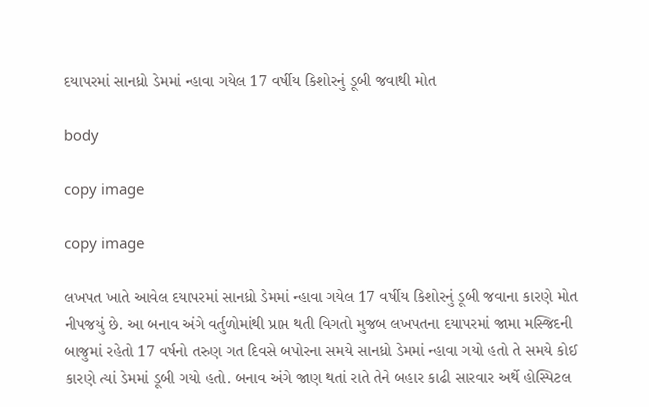દયાપરમાં સાનધ્રો ડેમમાં ન્હાવા ગયેલ 17 વર્ષીય કિશોરનું ડૂબી જવાથી મોત

body

copy image

copy image

લખપત ખાતે આવેલ દયાપરમાં સાનધ્રો ડેમમાં ન્હાવા ગયેલ 17 વર્ષીય કિશોરનું ડૂબી જવાના કારણે મોત નીપજયું છે. આ બનાવ અંગે વર્તુળોમાંથી પ્રાપ્ત થતી વિગતો મુજબ લખપતના દયાપરમાં જામા મસ્જિદની બાજુમાં રહેતો 17 વર્ષનો તરુણ ગત દિવસે બપોરના સમયે સાનધ્રો ડેમમાં ન્હાવા ગયો હતો તે સમયે કોઈ કારણે ત્યાં ડેમમાં ડૂબી ગયો હતો. બનાવ અંગે જાણ થતાં રાતે તેને બહાર કાઢી સારવાર અર્થે હોસ્પિટલ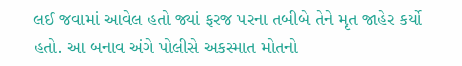લઈ જવામાં આવેલ હતો જ્યાં ફરજ પરના તબીબે તેને મૃત જાહેર કર્યો હતો. આ બનાવ અંગે પોલીસે અકસ્માત મોતનો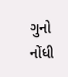ગુનો નોંધી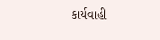કાર્યવાહી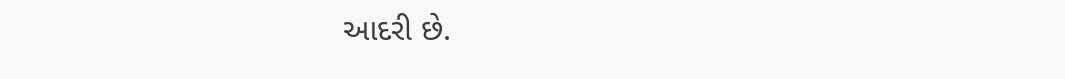આદરી છે.